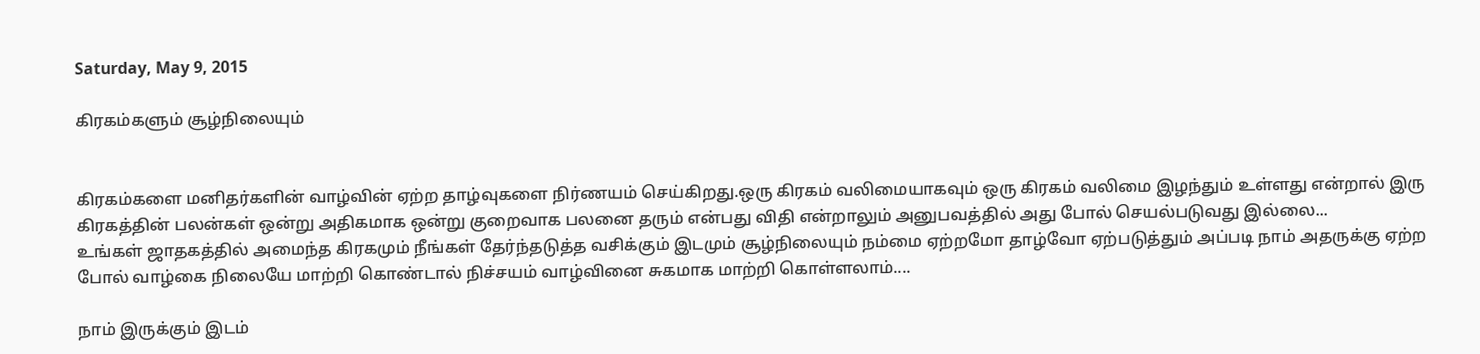Saturday, May 9, 2015

கிரகம்களும் சூழ்நிலையும்


கிரகம்களை மனிதர்களின் வாழ்வின் ஏற்ற தாழ்வுகளை நிர்ணயம் செய்கிறது.ஒரு கிரகம் வலிமையாகவும் ஒரு கிரகம் வலிமை இழந்தும் உள்ளது என்றால் இரு கிரகத்தின் பலன்கள் ஒன்று அதிகமாக ஒன்று குறைவாக பலனை தரும் என்பது விதி என்றாலும் அனுபவத்தில் அது போல் செயல்படுவது இல்லை...
உங்கள் ஜாதகத்தில் அமைந்த கிரகமும் நீங்கள் தேர்ந்தடுத்த வசிக்கும் இடமும் சூழ்நிலையும் நம்மை ஏற்றமோ தாழ்வோ ஏற்படுத்தும் அப்படி நாம் அதருக்கு ஏற்ற போல் வாழ்கை நிலையே மாற்றி கொண்டால் நிச்சயம் வாழ்வினை சுகமாக மாற்றி கொள்ளலாம்....

நாம் இருக்கும் இடம்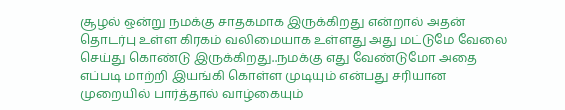சூழல் ஒன்று நமக்கு சாதகமாக இருக்கிறது என்றால் அதன் தொடர்பு உள்ள கிரகம் வலிமையாக உள்ளது அது மட்டுமே வேலை செய்து கொண்டு இருக்கிறது..நமக்கு எது வேண்டுமோ அதை எப்படி மாற்றி இயங்கி கொள்ள முடியும் என்பது சரியான முறையில் பார்த்தால் வாழ்கையும்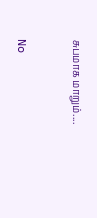சுபமாக மாறும்....


No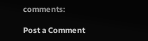comments:

Post a Comment